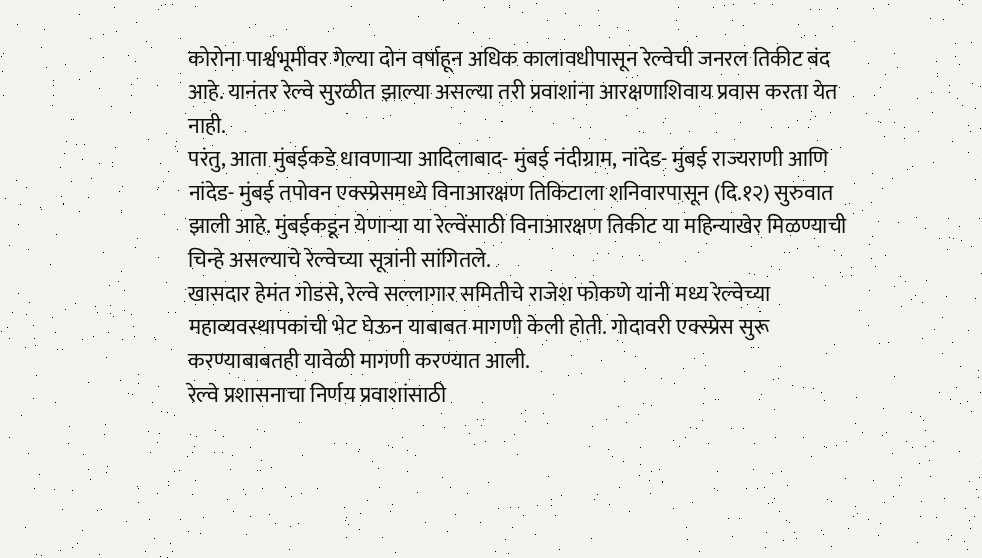कोरोना पार्श्वभूमीवर गेल्या दोन वर्षाहून अधिक कालावधीपासून रेल्वेची जनरल तिकीट बंद आहे. यानंतर रेल्वे सुरळीत झाल्या असल्या तरी प्रवाशांना आरक्षणाशिवाय प्रवास करता येत नाही.
परंतु, आता मुंबईकडे धावणाऱ्या आदिलाबाद- मुंबई नंदीग्राम, नांदेड- मुंबई राज्यराणी आणि नांदेड- मुंबई तपोवन एक्स्प्रेसमध्ये विनाआरक्षण तिकिटाला शनिवारपासून (दि.१२) सुरुवात झाली आहे. मुंबईकडून येणाऱ्या या रेल्वेंसाठी विनाआरक्षण तिकीट या महिन्याखेर मिळण्याची चिन्हे असल्याचे रेल्वेच्या सूत्रांनी सांगितले.
खासदार हेमंत गोडसे, रेल्वे सल्लागार समितीचे राजेश फोकणे यांनी मध्य रेल्वेच्या महाव्यवस्थापकांची भेट घेऊन याबाबत मागणी केली होती. गोदावरी एक्स्प्रेस सुरू करण्याबाबतही यावेळी मागणी करण्यात आली.
रेल्वे प्रशासनाचा निर्णय प्रवाशांसाठी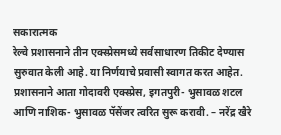सकारात्मक
रेल्वे प्रशासनाने तीन एक्स्प्रेसमध्ये सर्वसाधारण तिकीट देण्यास सुरुवात केली आहे. या निर्णयाचे प्रवासी स्वागत करत आहेत. प्रशासनाने आता गोदावरी एक्स्प्रेस, इगतपुरी- भुसावळ शटल आणि नाशिक- भुसावळ पॅसेंजर त्वरित सुरू करावी. – नरेंद्र खैरे